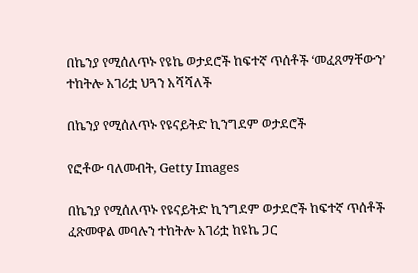በኬንያ የሚሰለጥኑ የዩኬ ወታደሮች ከፍተኛ ጥሰቶች ‘መፈጸማቸውን’ ተከትሎ አገሪቷ ህጓን አሻሻለች

በኬንያ የሚሰለጥኑ የዩናይትድ ኪንግደም ወታደሮች

የፎቶው ባለመብት, Getty Images

በኬንያ የሚሰለጥኑ የዩናይትድ ኪንግደም ወታደሮች ከፍተኛ ጥሰቶች ፈጽመዋል መባሉን ተከትሎ አገሪቷ ከዩኬ ጋር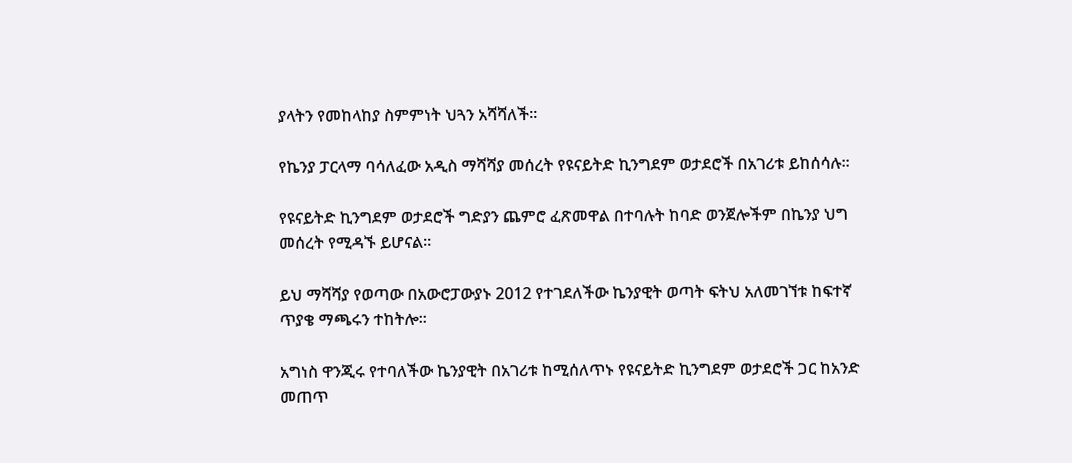ያላትን የመከላከያ ስምምነት ህጓን አሻሻለች።

የኬንያ ፓርላማ ባሳለፈው አዲስ ማሻሻያ መሰረት የዩናይትድ ኪንግደም ወታደሮች በአገሪቱ ይከሰሳሉ።

የዩናይትድ ኪንግደም ወታደሮች ግድያን ጨምሮ ፈጽመዋል በተባሉት ከባድ ወንጀሎችም በኬንያ ህግ መሰረት የሚዳኙ ይሆናል።

ይህ ማሻሻያ የወጣው በአውሮፓውያኑ 2012 የተገደለችው ኬንያዊት ወጣት ፍትህ አለመገኘቱ ከፍተኛ ጥያቄ ማጫሩን ተከትሎ።

አግነስ ዋንጂሩ የተባለችው ኬንያዊት በአገሪቱ ከሚሰለጥኑ የዩናይትድ ኪንግደም ወታደሮች ጋር ከአንድ መጠጥ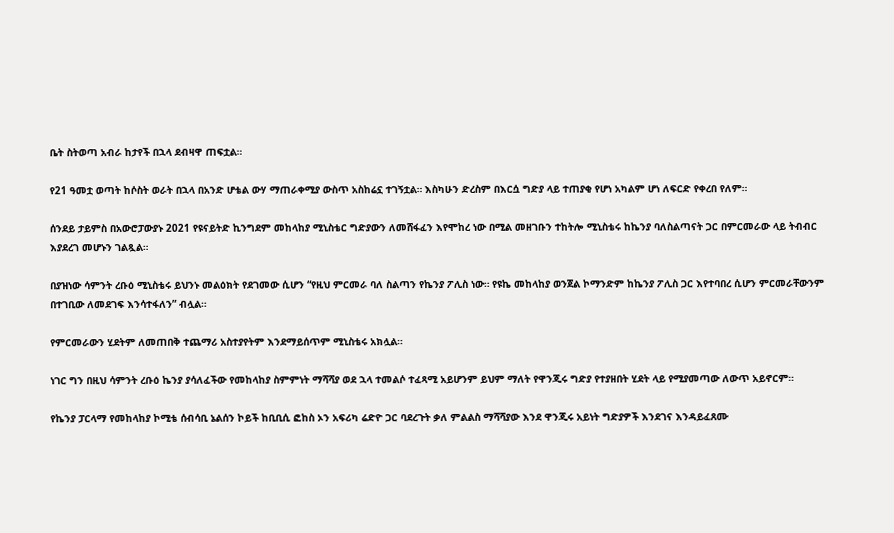ቤት ስትወጣ አብራ ከታየች በኋላ ደብዛዋ ጠፍቷል።

የ21 ዓመቷ ወጣት ከሶስት ወራት በኋላ በአንድ ሆቴል ውሃ ማጠራቀሚያ ውስጥ አስከሬኗ ተገኝቷል። እስካሁን ድረስም በእርሷ ግድያ ላይ ተጠያቂ የሆነ አካልም ሆነ ለፍርድ የቀረበ የለም።

ሰንደይ ታይምስ በአውሮፓውያኑ 2021 የዩናይትድ ኪንግደም መከላከያ ሚኒስቴር ግድያውን ለመሸፋፈን እየሞከረ ነው በሚል መዘገቡን ተከትሎ ሚኒስቴሩ ከኬንያ ባለስልጣናት ጋር በምርመራው ላይ ትብብር እያደረገ መሆኑን ገልጿል።

በያዝነው ሳምንት ረቡዕ ሚኒስቴሩ ይህንኑ መልዕክት የደገመው ሲሆን “የዚህ ምርመራ ባለ ስልጣን የኬንያ ፖሊስ ነው። የዩኬ መከላከያ ወንጀል ኮማንድም ከኬንያ ፖሊስ ጋር እየተባበረ ሲሆን ምርመራቸውንም በተገቢው ለመደገፍ እንሳተፋለን” ብሏል።

የምርመራውን ሂደትም ለመጠበቅ ተጨማሪ አስተያየትም እንደማይሰጥም ሚኒስቴሩ አክሏል።

ነገር ግን በዚህ ሳምንት ረቡዕ ኬንያ ያሳለፈችው የመከላከያ ስምምነት ማሻሻያ ወደ ኋላ ተመልሶ ተፈጻሚ አይሆንም ይህም ማለት የዋንጂሩ ግድያ የተያዘበት ሂደት ላይ የሚያመጣው ለውጥ አይኖርም።

የኬንያ ፓርላማ የመከላከያ ኮሚቴ ሰብሳቢ ኔልሰን ኮይች ከቢቢሲ ፎከስ ኦን አፍሪካ ሬድዮ ጋር ባደረጉት ቃለ ምልልስ ማሻሻያው እንደ ዋንጂሩ አይነት ግድያዎች እንደገና እንዳይፈጸሙ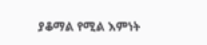ያቆማል የሚል እምነት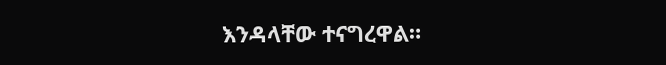እንዳላቸው ተናግረዋል።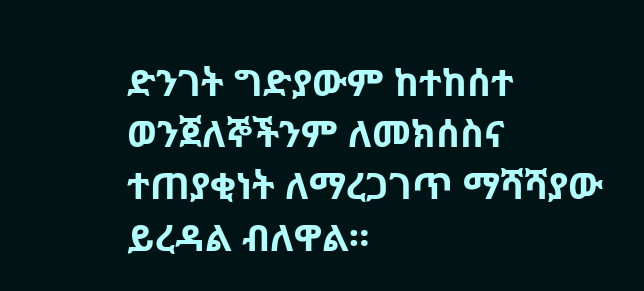ድንገት ግድያውም ከተከሰተ ወንጀለኞችንም ለመክሰስና ተጠያቂነት ለማረጋገጥ ማሻሻያው ይረዳል ብለዋል።